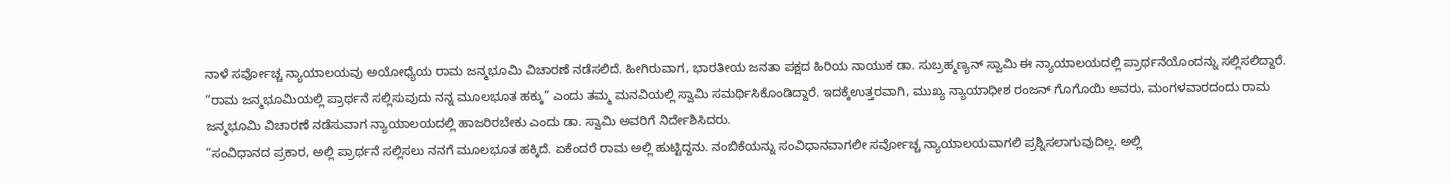ನಾಳೆ ಸರ್ವೋಚ್ಚ ನ್ಯಾಯಾಲಯವು ಅಯೋಧ್ಯೆಯ ರಾಮ ಜನ್ಮಭೂಮಿ ವಿಚಾರಣೆ ನಡೆಸಲಿದೆ. ಹೀಗಿರುವಾಗ, ಭಾರತೀಯ ಜನತಾ ಪಕ್ಷದ ಹಿರಿಯ ನಾಯುಕ ಡಾ. ಸುಬ್ರಹ್ಮಣ್ಯನ್ ಸ್ವಾಮಿ ಈ ನ್ಯಾಯಾಲಯದಲ್ಲಿ ಪ್ರಾರ್ಥನೆಯೊಂದನ್ನು ಸಲ್ಲಿಸಲಿದ್ದಾರೆ.
“ರಾಮ ಜನ್ಮಭೂಮಿಯಲ್ಲಿ ಪ್ರಾರ್ಥನೆ ಸಲ್ಲಿಸುವುದು ನನ್ನ ಮೂಲಭೂತ ಹಕ್ಕು” ಎಂದು ತಮ್ಮ ಮನವಿಯಲ್ಲಿ ಸ್ವಾಮಿ ಸಮರ್ಥಿಸಿಕೊಂಡಿದ್ದಾರೆ. ಇದಕ್ಕೆಉತ್ತರವಾಗಿ, ಮುಖ್ಯ ನ್ಯಾಯಾಧೀಶ ರಂಜನ್ ಗೊಗೊಯಿ ಅವರು, ಮಂಗಳವಾರದಂದು ರಾಮ ಜನ್ಮಭೂಮಿ ವಿಚಾರಣೆ ನಡೆಸುವಾಗ ನ್ಯಾಯಾಲಯದಲ್ಲಿ ಹಾಜರಿರಬೇಕು ಎಂದು ಡಾ. ಸ್ವಾಮಿ ಅವರಿಗೆ ನಿರ್ದೇಶಿಸಿದರು.
“ಸಂವಿಧಾನದ ಪ್ರಕಾರ, ಅಲ್ಲಿ ಪ್ರಾರ್ಥನೆ ಸಲ್ಲಿಸಲು ನನಗೆ ಮೂಲಭೂತ ಹಕ್ಕಿದೆ. ಏಕೆಂದರೆ ರಾಮ ಅಲ್ಲಿ ಹುಟ್ಟಿದ್ದನು. ನಂಬಿಕೆಯನ್ನು ಸಂವಿಧಾನವಾಗಲೀ ಸರ್ವೋಚ್ಚ ನ್ಯಾಯಾಲಯವಾಗಲಿ ಪ್ರಶ್ನಿಸಲಾಗುವುದಿಲ್ಲ. ಅಲ್ಲಿ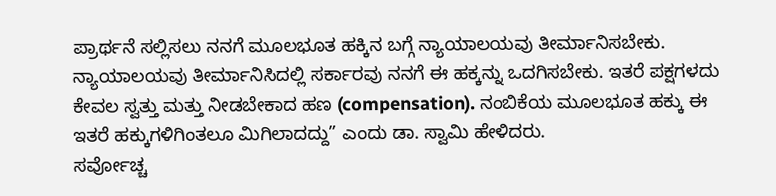ಪ್ರಾರ್ಥನೆ ಸಲ್ಲಿಸಲು ನನಗೆ ಮೂಲಭೂತ ಹಕ್ಕಿನ ಬಗ್ಗೆ ನ್ಯಾಯಾಲಯವು ತೀರ್ಮಾನಿಸಬೇಕು. ನ್ಯಾಯಾಲಯವು ತೀರ್ಮಾನಿಸಿದಲ್ಲಿ ಸರ್ಕಾರವು ನನಗೆ ಈ ಹಕ್ಕನ್ನು ಒದಗಿಸಬೇಕು. ಇತರೆ ಪಕ್ಷಗಳದು ಕೇವಲ ಸ್ವತ್ತು ಮತ್ತು ನೀಡಬೇಕಾದ ಹಣ (compensation). ನಂಬಿಕೆಯ ಮೂಲಭೂತ ಹಕ್ಕು ಈ ಇತರೆ ಹಕ್ಕುಗಳಿಗಿಂತಲೂ ಮಿಗಿಲಾದದ್ದು” ಎಂದು ಡಾ. ಸ್ವಾಮಿ ಹೇಳಿದರು.
ಸರ್ವೋಚ್ಚ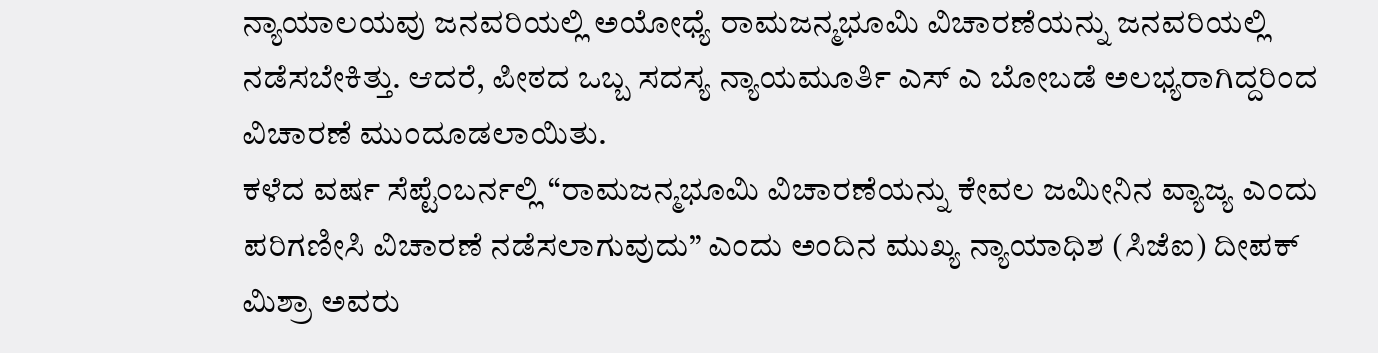ನ್ಯಾಯಾಲಯವು ಜನವರಿಯಲ್ಲಿ ಅಯೋಧ್ಯೆ ರಾಮಜನ್ಮಭೂಮಿ ವಿಚಾರಣೆಯನ್ನು ಜನವರಿಯಲ್ಲಿ ನಡೆಸಬೇಕಿತ್ತು. ಆದರೆ, ಪೀಠದ ಒಬ್ಬ ಸದಸ್ಯ ನ್ಯಾಯಮೂರ್ತಿ ಎಸ್ ಎ ಬೋಬಡೆ ಅಲಭ್ಯರಾಗಿದ್ದರಿಂದ ವಿಚಾರಣೆ ಮುಂದೂಡಲಾಯಿತು.
ಕಳೆದ ವರ್ಷ ಸೆಪ್ಟೆಂಬರ್ನಲ್ಲಿ “ರಾಮಜನ್ಮಭೂಮಿ ವಿಚಾರಣೆಯನ್ನು ಕೇವಲ ಜಮೀನಿನ ವ್ಯಾಜ್ಯ ಎಂದು ಪರಿಗಣೀಸಿ ವಿಚಾರಣೆ ನಡೆಸಲಾಗುವುದು” ಎಂದು ಅಂದಿನ ಮುಖ್ಯ ನ್ಯಾಯಾಧಿಶ (ಸಿಜೆಐ) ದೀಪಕ್ ಮಿಶ್ರಾ ಅವರು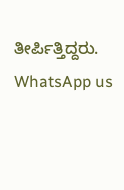ತೀರ್ಪಿತ್ತಿದ್ದರು.
WhatsApp us